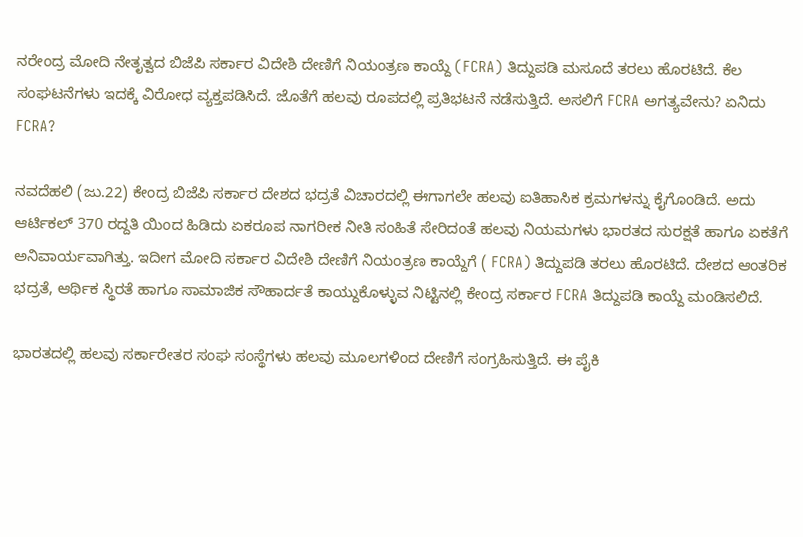ನರೇಂದ್ರ ಮೋದಿ ನೇತೃತ್ವದ ಬಿಜೆಪಿ ಸರ್ಕಾರ ವಿದೇಶಿ ದೇಣಿಗೆ ನಿಯಂತ್ರಣ ಕಾಯ್ದೆ (FCRA) ತಿದ್ದುಪಡಿ ಮಸೂದೆ ತರಲು ಹೊರಟಿದೆ. ಕೆಲ ಸಂಘಟನೆಗಳು ಇದಕ್ಕೆ ವಿರೋಧ ವ್ಯಕ್ತಪಡಿಸಿದೆ. ಜೊತೆಗೆ ಹಲವು ರೂಪದಲ್ಲಿ ಪ್ರತಿಭಟನೆ ನಡೆಸುತ್ತಿದೆ. ಅಸಲಿಗೆ FCRA ಅಗತ್ಯವೇನು? ಏನಿದು FCRA?

ನವದೆಹಲಿ (ಜು.22) ಕೇಂದ್ರ ಬಿಜೆಪಿ ಸರ್ಕಾರ ದೇಶದ ಭದ್ರತೆ ವಿಚಾರದಲ್ಲಿ ಈಗಾಗಲೇ ಹಲವು ಐತಿಹಾಸಿಕ ಕ್ರಮಗಳನ್ನು ಕೈಗೊಂಡಿದೆ. ಅದು ಆರ್ಟಿಕಲ್ 370 ರದ್ದತಿ ಯಿಂದ ಹಿಡಿದು ಏಕರೂಪ ನಾಗರೀಕ ನೀತಿ ಸಂಹಿತೆ ಸೇರಿದಂತೆ ಹಲವು ನಿಯಮಗಳು ಭಾರತದ ಸುರಕ್ಷತೆ ಹಾಗೂ ಏಕತೆಗೆ ಅನಿವಾರ್ಯವಾಗಿತ್ತು. ಇದೀಗ ಮೋದಿ ಸರ್ಕಾರ ವಿದೇಶಿ ದೇಣಿಗೆ ನಿಯಂತ್ರಣ ಕಾಯ್ದೆಗೆ ( FCRA) ತಿದ್ದುಪಡಿ ತರಲು ಹೊರಟಿದೆ. ದೇಶದ ಆಂತರಿಕ ಭದ್ರತೆ, ಆರ್ಥಿಕ ಸ್ಥಿರತೆ ಹಾಗೂ ಸಾಮಾಜಿಕ ಸೌಹಾರ್ದತೆ ಕಾಯ್ದುಕೊಳ್ಳುವ ನಿಟ್ಟಿನಲ್ಲಿ ಕೇಂದ್ರ ಸರ್ಕಾರ FCRA ತಿದ್ದುಪಡಿ ಕಾಯ್ದೆ ಮಂಡಿಸಲಿದೆ.

ಭಾರತದಲ್ಲಿ ಹಲವು ಸರ್ಕಾರೇತರ ಸಂಘ ಸಂಸ್ಥೆಗಳು ಹಲವು ಮೂಲಗಳಿಂದ ದೇಣಿಗೆ ಸಂಗ್ರಹಿಸುತ್ತಿದೆ. ಈ ಪೈಕಿ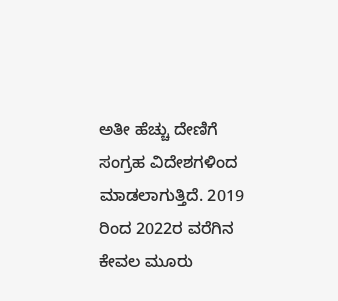ಅತೀ ಹೆಚ್ಚು ದೇಣಿಗೆ ಸಂಗ್ರಹ ವಿದೇಶಗಳಿಂದ ಮಾಡಲಾಗುತ್ತಿದೆ. 2019 ರಿಂದ 2022ರ ವರೆಗಿನ ಕೇವಲ ಮೂರು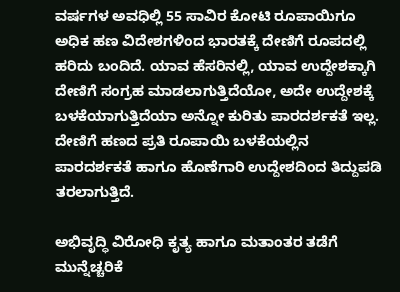ವರ್ಷಗಳ ಅವಧಿಲ್ಲಿ 55 ಸಾವಿರ ಕೋಟಿ ರೂಪಾಯಿಗೂ ಅಧಿಕ ಹಣ ವಿದೇಶಗಳಿಂದ ಭಾರತಕ್ಕೆ ದೇಣಿಗೆ ರೂಪದಲ್ಲಿ ಹರಿದು ಬಂದಿದೆ. ಯಾವ ಹೆಸರಿನಲ್ಲಿ, ಯಾವ ಉದ್ದೇಶಕ್ಕಾಗಿ ದೇಣಿಗೆ ಸಂಗ್ರಹ ಮಾಡಲಾಗುತ್ತಿದೆಯೋ, ಅದೇ ಉದ್ದೇಶಕ್ಕೆ ಬಳಕೆಯಾಗುತ್ತಿದೆಯಾ ಅನ್ನೋ ಕುರಿತು ಪಾರದರ್ಶಕತೆ ಇಲ್ಲ. ದೇಣಿಗೆ ಹಣದ ಪ್ರತಿ ರೂಪಾಯಿ ಬಳಕೆಯಲ್ಲಿನ ಪಾರದರ್ಶಕತೆ ಹಾಗೂ ಹೊಣೆಗಾರಿ ಉದ್ದೇಶದಿಂದ ತಿದ್ದುಪಡಿ ತರಲಾಗುತ್ತಿದೆ.

ಅಭಿವೃದ್ಧಿ ವಿರೋಧಿ ಕೃತ್ಯ ಹಾಗೂ ಮತಾಂತರ ತಡೆಗೆ ಮುನ್ನೆಚ್ಚರಿಕೆ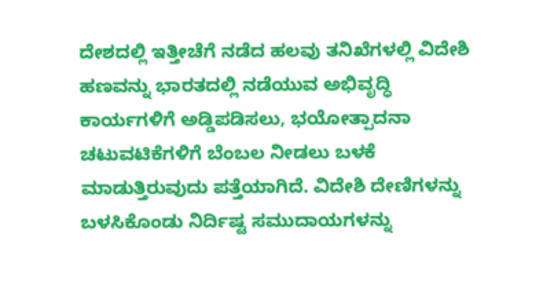ದೇಶದಲ್ಲಿ ಇತ್ತೀಚೆಗೆ ನಡೆದ ಹಲವು ತನಿಖೆಗಳಲ್ಲಿ ವಿದೇಶಿ ಹಣವನ್ನು ಭಾರತದಲ್ಲಿ ನಡೆಯುವ ಅಭಿವೃದ್ಧಿ ಕಾರ್ಯಗಳಿಗೆ ಅಡ್ಡಿಪಡಿಸಲು, ಭಯೋತ್ಪಾದನಾ ಚಟುವಟಿಕೆಗಳಿಗೆ ಬೆಂಬಲ ನೀಡಲು ಬಳಕೆ ಮಾಡುತ್ತಿರುವುದು ಪತ್ತೆಯಾಗಿದೆ. ವಿದೇಶಿ ದೇಣಿಗಳನ್ನು ಬಳಸಿಕೊಂಡು ನಿರ್ದಿಷ್ಟ ಸಮುದಾಯಗಳನ್ನು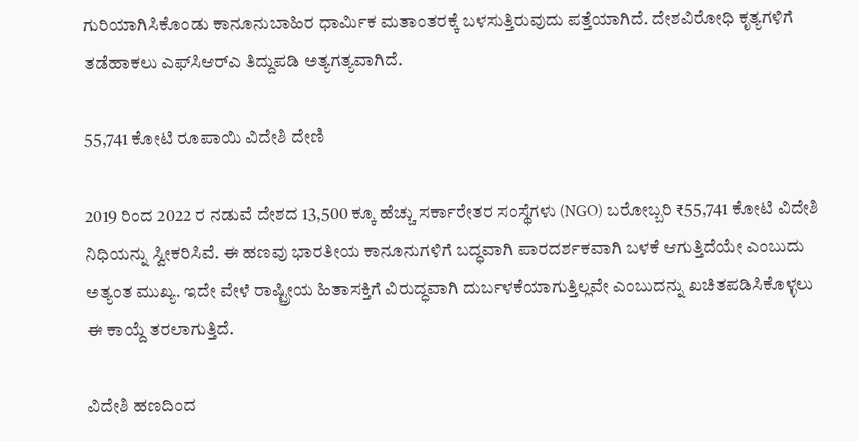ಗುರಿಯಾಗಿಸಿಕೊಂಡು ಕಾನೂನುಬಾಹಿರ ಧಾರ್ಮಿಕ ಮತಾಂತರಕ್ಕೆ ಬಳಸುತ್ತಿರುವುದು ಪತ್ತೆಯಾಗಿದೆ. ದೇಶವಿರೋಧಿ ಕೃತ್ಯಗಳಿಗೆ ತಡೆಹಾಕಲು ಎಫ್‌ಸಿಆರ್‌ಎ ತಿದ್ದುಪಡಿ ಅತ್ಯಗತ್ಯವಾಗಿದೆ.

55,741 ಕೋಟಿ ರೂಪಾಯಿ ವಿದೇಶಿ ದೇಣಿ

2019 ರಿಂದ 2022 ರ ನಡುವೆ ದೇಶದ 13,500 ಕ್ಕೂ ಹೆಚ್ಚು ಸರ್ಕಾರೇತರ ಸಂಸ್ಥೆಗಳು (NGO) ಬರೋಬ್ಬರಿ ₹55,741 ಕೋಟಿ ವಿದೇಶಿ ನಿಧಿಯನ್ನು ಸ್ವೀಕರಿಸಿವೆ. ಈ ಹಣವು ಭಾರತೀಯ ಕಾನೂನುಗಳಿಗೆ ಬದ್ಧವಾಗಿ ಪಾರದರ್ಶಕವಾಗಿ ಬಳಕೆ ಆಗುತ್ತಿದೆಯೇ ಎಂಬುದು ಅತ್ಯಂತ ಮುಖ್ಯ. ಇದೇ ವೇಳೆ ರಾಷ್ಟ್ರೀಯ ಹಿತಾಸಕ್ತಿಗೆ ವಿರುದ್ಧವಾಗಿ ದುರ್ಬಳಕೆಯಾಗುತ್ತಿಲ್ಲವೇ ಎಂಬುದನ್ನು ಖಚಿತಪಡಿಸಿಕೊಳ್ಳಲು ಈ ಕಾಯ್ದೆ ತರಲಾಗುತ್ತಿದೆ.

ವಿದೇಶಿ ಹಣದಿಂದ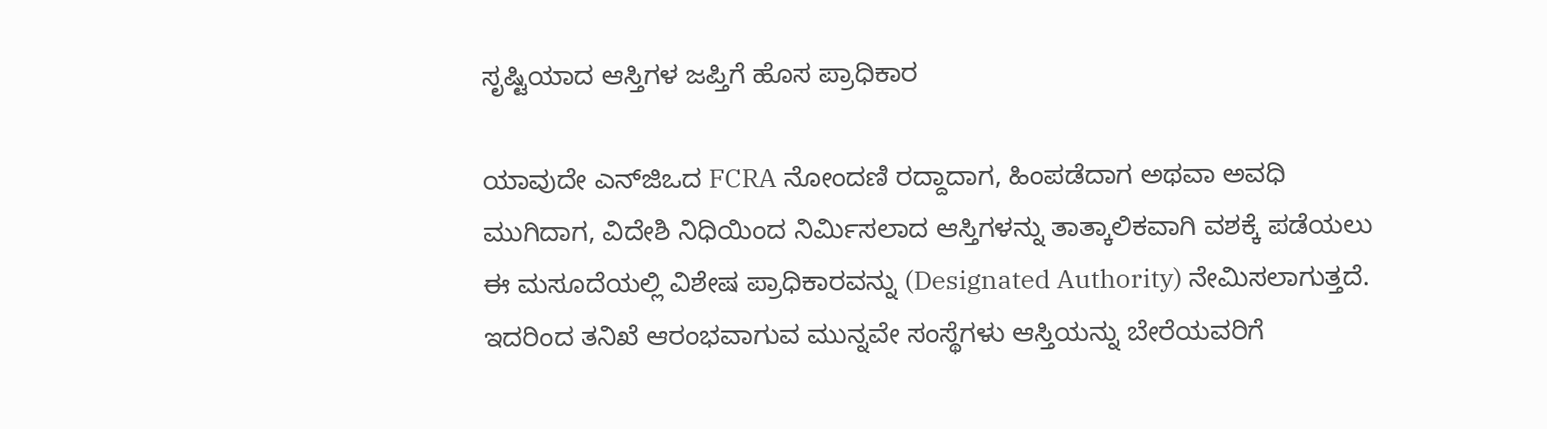ಸೃಷ್ಟಿಯಾದ ಆಸ್ತಿಗಳ ಜಪ್ತಿಗೆ ಹೊಸ ಪ್ರಾಧಿಕಾರ

ಯಾವುದೇ ಎನ್‌ಜಿಒದ FCRA ನೋಂದಣಿ ರದ್ದಾದಾಗ, ಹಿಂಪಡೆದಾಗ ಅಥವಾ ಅವಧಿ ಮುಗಿದಾಗ, ವಿದೇಶಿ ನಿಧಿಯಿಂದ ನಿರ್ಮಿಸಲಾದ ಆಸ್ತಿಗಳನ್ನು ತಾತ್ಕಾಲಿಕವಾಗಿ ವಶಕ್ಕೆ ಪಡೆಯಲು ಈ ಮಸೂದೆಯಲ್ಲಿ ವಿಶೇಷ ಪ್ರಾಧಿಕಾರವನ್ನು (Designated Authority) ನೇಮಿಸಲಾಗುತ್ತದೆ. ಇದರಿಂದ ತನಿಖೆ ಆರಂಭವಾಗುವ ಮುನ್ನವೇ ಸಂಸ್ಥೆಗಳು ಆಸ್ತಿಯನ್ನು ಬೇರೆಯವರಿಗೆ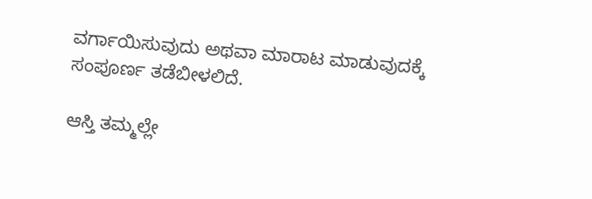ವರ್ಗಾಯಿಸುವುದು ಅಥವಾ ಮಾರಾಟ ಮಾಡುವುದಕ್ಕೆ ಸಂಪೂರ್ಣ ತಡೆಬೀಳಲಿದೆ.

ಆಸ್ತಿ ತಮ್ಮಲ್ಲೇ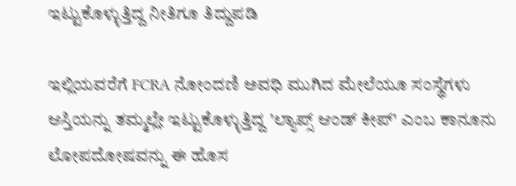ಇಟ್ಟುಕೊಳ್ಳುತ್ತಿದ್ದ ನೀತಿಗೂ ತಿದ್ದುಪಡಿ

ಇಲ್ಲಿಯವರೆಗೆ FCRA ನೋಂದಣಿ ಅವಧಿ ಮುಗಿದ ಮೇಲೆಯೂ ಸಂಸ್ಥೆಗಳು ಆಸ್ತಿಯನ್ನು ತಮ್ಮಲ್ಲೇ ಇಟ್ಟುಕೊಳ್ಳುತ್ತಿದ್ದ 'ಲ್ಯಾಪ್ಸ್ ಆಂಡ್ ಕೀಪ್' ಎಂಬ ಕಾನೂನು ಲೋಪದೋಷವನ್ನು ಈ ಹೊಸ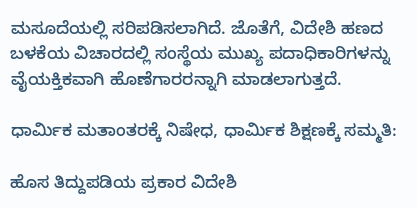ಮಸೂದೆಯಲ್ಲಿ ಸರಿಪಡಿಸಲಾಗಿದೆ. ಜೊತೆಗೆ, ವಿದೇಶಿ ಹಣದ ಬಳಕೆಯ ವಿಚಾರದಲ್ಲಿ ಸಂಸ್ಥೆಯ ಮುಖ್ಯ ಪದಾಧಿಕಾರಿಗಳನ್ನು ವೈಯಕ್ತಿಕವಾಗಿ ಹೊಣೆಗಾರರನ್ನಾಗಿ ಮಾಡಲಾಗುತ್ತದೆ.

ಧಾರ್ಮಿಕ ಮತಾಂತರಕ್ಕೆ ನಿಷೇಧ, ಧಾರ್ಮಿಕ ಶಿಕ್ಷಣಕ್ಕೆ ಸಮ್ಮತಿ:

ಹೊಸ ತಿದ್ದುಪಡಿಯ ಪ್ರಕಾರ ವಿದೇಶಿ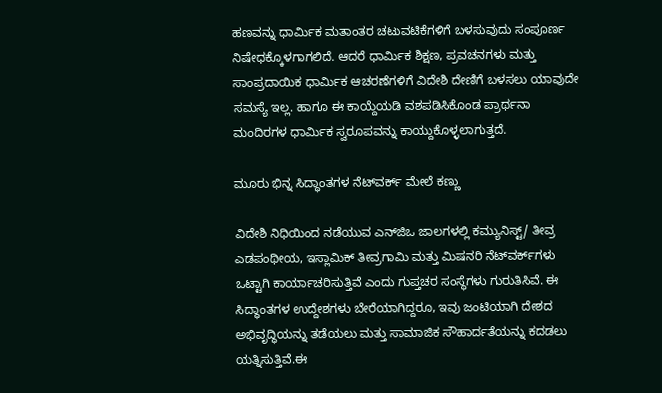ಹಣವನ್ನು ಧಾರ್ಮಿಕ ಮತಾಂತರ ಚಟುವಟಿಕೆಗಳಿಗೆ ಬಳಸುವುದು ಸಂಪೂರ್ಣ ನಿಷೇಧಕ್ಕೊಳಗಾಗಲಿದೆ. ಆದರೆ ಧಾರ್ಮಿಕ ಶಿಕ್ಷಣ, ಪ್ರವಚನಗಳು ಮತ್ತು ಸಾಂಪ್ರದಾಯಿಕ ಧಾರ್ಮಿಕ ಆಚರಣೆಗಳಿಗೆ ವಿದೇಶಿ ದೇಣಿಗೆ ಬಳಸಲು ಯಾವುದೇ ಸಮಸ್ಯೆ ಇಲ್ಲ. ಹಾಗೂ ಈ ಕಾಯ್ದೆಯಡಿ ವಶಪಡಿಸಿಕೊಂಡ ಪ್ರಾರ್ಥನಾ ಮಂದಿರಗಳ ಧಾರ್ಮಿಕ ಸ್ವರೂಪವನ್ನು ಕಾಯ್ದುಕೊಳ್ಳಲಾಗುತ್ತದೆ.

ಮೂರು ಭಿನ್ನ ಸಿದ್ಧಾಂತಗಳ ನೆಟ್‌ವರ್ಕ್ ಮೇಲೆ ಕಣ್ಣು

ವಿದೇಶಿ ನಿಧಿಯಿಂದ ನಡೆಯುವ ಎನ್‌ಜಿಒ ಜಾಲಗಳಲ್ಲಿ ಕಮ್ಯುನಿಸ್ಟ್/ ತೀವ್ರ ಎಡಪಂಥೀಯ, ಇಸ್ಲಾಮಿಕ್ ತೀವ್ರಗಾಮಿ ಮತ್ತು ಮಿಷನರಿ ನೆಟ್‌ವರ್ಕ್‌ಗಳು ಒಟ್ಟಾಗಿ ಕಾರ್ಯಾಚರಿಸುತ್ತಿವೆ ಎಂದು ಗುಪ್ತಚರ ಸಂಸ್ಥೆಗಳು ಗುರುತಿಸಿವೆ. ಈ ಸಿದ್ಧಾಂತಗಳ ಉದ್ದೇಶಗಳು ಬೇರೆಯಾಗಿದ್ದರೂ, ಇವು ಜಂಟಿಯಾಗಿ ದೇಶದ ಅಭಿವೃದ್ಧಿಯನ್ನು ತಡೆಯಲು ಮತ್ತು ಸಾಮಾಜಿಕ ಸೌಹಾರ್ದತೆಯನ್ನು ಕದಡಲು ಯತ್ನಿಸುತ್ತಿವೆ.ಈ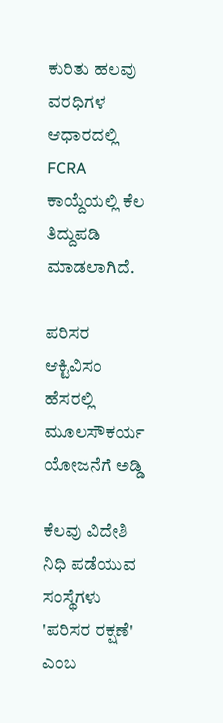ಕುರಿತು ಹಲವು ವರಧಿಗಳ ಆಧಾರದಲ್ಲಿ FCRA ಕಾಯ್ದೆಯಲ್ಲಿ ಕೆಲ ತಿದ್ದುಪಡಿ ಮಾಡಲಾಗಿದೆ.

ಪರಿಸರ ಆಕ್ಟಿವಿಸಂ ಹೆಸರಲ್ಲಿ ಮೂಲಸೌಕರ್ಯ ಯೋಜನೆಗೆ ಅಡ್ಡಿ

ಕೆಲವು ವಿದೇಶಿ ನಿಧಿ ಪಡೆಯುವ ಸಂಸ್ಥೆಗಳು 'ಪರಿಸರ ರಕ್ಷಣೆ' ಎಂಬ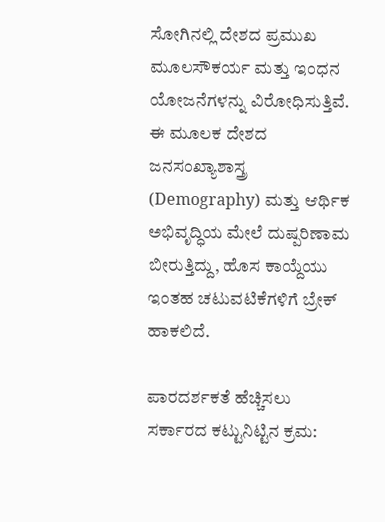ಸೋಗಿನಲ್ಲಿ ದೇಶದ ಪ್ರಮುಖ ಮೂಲಸೌಕರ್ಯ ಮತ್ತು ಇಂಧನ ಯೋಜನೆಗಳನ್ನು ವಿರೋಧಿಸುತ್ತಿವೆ. ಈ ಮೂಲಕ ದೇಶದ ಜನಸಂಖ್ಯಾಶಾಸ್ತ್ರ (Demography) ಮತ್ತು ಆರ್ಥಿಕ ಅಭಿವೃದ್ಧಿಯ ಮೇಲೆ ದುಷ್ಪರಿಣಾಮ ಬೀರುತ್ತಿದ್ದು, ಹೊಸ ಕಾಯ್ದೆಯು ಇಂತಹ ಚಟುವಟಿಕೆಗಳಿಗೆ ಬ್ರೇಕ್ ಹಾಕಲಿದೆ.

ಪಾರದರ್ಶಕತೆ ಹೆಚ್ಚಿಸಲು ಸರ್ಕಾರದ ಕಟ್ಟುನಿಟ್ಟಿನ ಕ್ರಮ: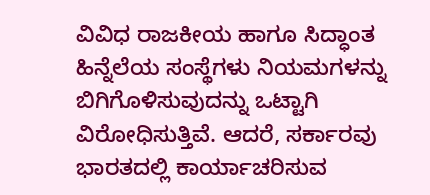ವಿವಿಧ ರಾಜಕೀಯ ಹಾಗೂ ಸಿದ್ಧಾಂತ ಹಿನ್ನೆಲೆಯ ಸಂಸ್ಥೆಗಳು ನಿಯಮಗಳನ್ನು ಬಿಗಿಗೊಳಿಸುವುದನ್ನು ಒಟ್ಟಾಗಿ ವಿರೋಧಿಸುತ್ತಿವೆ. ಆದರೆ, ಸರ್ಕಾರವು ಭಾರತದಲ್ಲಿ ಕಾರ್ಯಾಚರಿಸುವ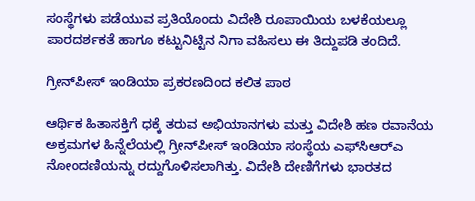ಸಂಸ್ಥೆಗಳು ಪಡೆಯುವ ಪ್ರತಿಯೊಂದು ವಿದೇಶಿ ರೂಪಾಯಿಯ ಬಳಕೆಯಲ್ಲೂ ಪಾರದರ್ಶಕತೆ ಹಾಗೂ ಕಟ್ಟುನಿಟ್ಟಿನ ನಿಗಾ ವಹಿಸಲು ಈ ತಿದ್ದುಪಡಿ ತಂದಿದೆ.

ಗ್ರೀನ್‌ಪೀಸ್ ಇಂಡಿಯಾ ಪ್ರಕರಣದಿಂದ ಕಲಿತ ಪಾಠ

ಆರ್ಥಿಕ ಹಿತಾಸಕ್ತಿಗೆ ಧಕ್ಕೆ ತರುವ ಅಭಿಯಾನಗಳು ಮತ್ತು ವಿದೇಶಿ ಹಣ ರವಾನೆಯ ಅಕ್ರಮಗಳ ಹಿನ್ನೆಲೆಯಲ್ಲಿ ಗ್ರೀನ್‌ಪೀಸ್ ಇಂಡಿಯಾ ಸಂಸ್ಥೆಯ ಎಫ್‌ಸಿಆರ್‌ಎ ನೋಂದಣಿಯನ್ನು ರದ್ದುಗೊಳಿಸಲಾಗಿತ್ತು. ವಿದೇಶಿ ದೇಣಿಗೆಗಳು ಭಾರತದ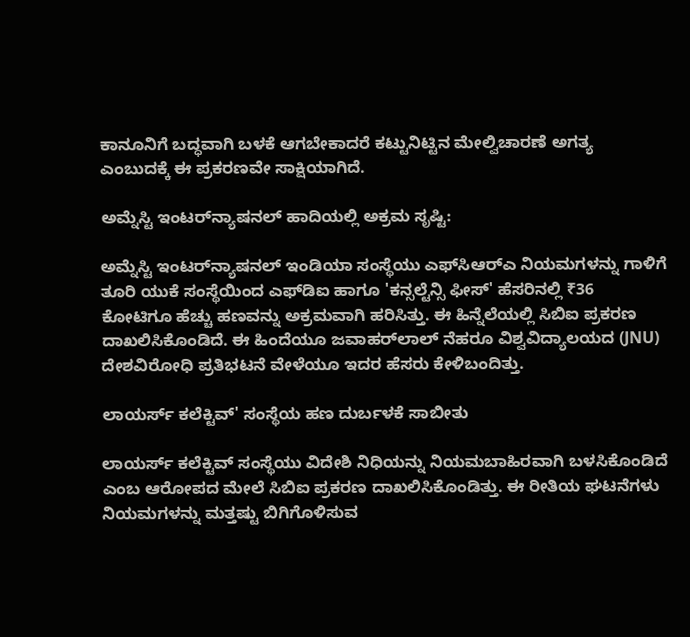ಕಾನೂನಿಗೆ ಬದ್ಧವಾಗಿ ಬಳಕೆ ಆಗಬೇಕಾದರೆ ಕಟ್ಟುನಿಟ್ಟಿನ ಮೇಲ್ವಿಚಾರಣೆ ಅಗತ್ಯ ಎಂಬುದಕ್ಕೆ ಈ ಪ್ರಕರಣವೇ ಸಾಕ್ಷಿಯಾಗಿದೆ.

ಅಮ್ನೆಸ್ಟಿ ಇಂಟರ್‌ನ್ಯಾಷನಲ್ ಹಾದಿಯಲ್ಲಿ ಅಕ್ರಮ ಸೃಷ್ಟಿ:

ಅಮ್ನೆಸ್ಟಿ ಇಂಟರ್‌ನ್ಯಾಷನಲ್ ಇಂಡಿಯಾ ಸಂಸ್ಥೆಯು ಎಫ್‌ಸಿಆರ್‌ಎ ನಿಯಮಗಳನ್ನು ಗಾಳಿಗೆ ತೂರಿ ಯುಕೆ ಸಂಸ್ಥೆಯಿಂದ ಎಫ್‌ಡಿಐ ಹಾಗೂ 'ಕನ್ಸಲ್ಟೆನ್ಸಿ ಫೀಸ್' ಹೆಸರಿನಲ್ಲಿ ₹36 ಕೋಟಿಗೂ ಹೆಚ್ಚು ಹಣವನ್ನು ಅಕ್ರಮವಾಗಿ ಹರಿಸಿತ್ತು. ಈ ಹಿನ್ನೆಲೆಯಲ್ಲಿ ಸಿಬಿಐ ಪ್ರಕರಣ ದಾಖಲಿಸಿಕೊಂಡಿದೆ. ಈ ಹಿಂದೆಯೂ ಜವಾಹರ್‌ಲಾಲ್ ನೆಹರೂ ವಿಶ್ವವಿದ್ಯಾಲಯದ (JNU) ದೇಶವಿರೋಧಿ ಪ್ರತಿಭಟನೆ ವೇಳೆಯೂ ಇದರ ಹೆಸರು ಕೇಳಿಬಂದಿತ್ತು.

ಲಾಯರ್ಸ್ ಕಲೆಕ್ಟಿವ್' ಸಂಸ್ಥೆಯ ಹಣ ದುರ್ಬಳಕೆ ಸಾಬೀತು

ಲಾಯರ್ಸ್ ಕಲೆಕ್ಟಿವ್ ಸಂಸ್ಥೆಯು ವಿದೇಶಿ ನಿಧಿಯನ್ನು ನಿಯಮಬಾಹಿರವಾಗಿ ಬಳಸಿಕೊಂಡಿದೆ ಎಂಬ ಆರೋಪದ ಮೇಲೆ ಸಿಬಿಐ ಪ್ರಕರಣ ದಾಖಲಿಸಿಕೊಂಡಿತ್ತು. ಈ ರೀತಿಯ ಘಟನೆಗಳು ನಿಯಮಗಳನ್ನು ಮತ್ತಷ್ಟು ಬಿಗಿಗೊಳಿಸುವ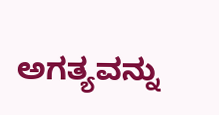ಅಗತ್ಯವನ್ನು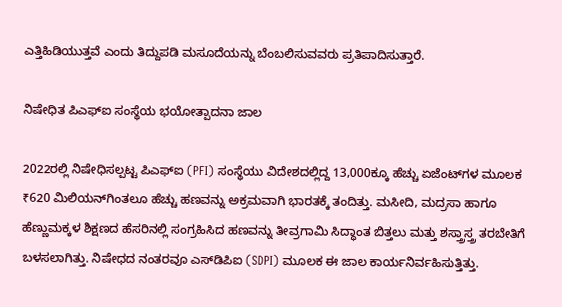ಎತ್ತಿಹಿಡಿಯುತ್ತವೆ ಎಂದು ತಿದ್ದುಪಡಿ ಮಸೂದೆಯನ್ನು ಬೆಂಬಲಿಸುವವರು ಪ್ರತಿಪಾದಿಸುತ್ತಾರೆ.

ನಿಷೇಧಿತ ಪಿಎಫ್‌ಐ ಸಂಸ್ಥೆಯ ಭಯೋತ್ಪಾದನಾ ಜಾಲ

2022ರಲ್ಲಿ ನಿಷೇಧಿಸಲ್ಪಟ್ಟ ಪಿಎಫ್‌ಐ (PFI) ಸಂಸ್ಥೆಯು ವಿದೇಶದಲ್ಲಿದ್ದ 13,000ಕ್ಕೂ ಹೆಚ್ಚು ಏಜೆಂಟ್‌ಗಳ ಮೂಲಕ ₹620 ಮಿಲಿಯನ್‌ಗಿಂತಲೂ ಹೆಚ್ಚು ಹಣವನ್ನು ಅಕ್ರಮವಾಗಿ ಭಾರತಕ್ಕೆ ತಂದಿತ್ತು. ಮಸೀದಿ, ಮದ್ರಸಾ ಹಾಗೂ ಹೆಣ್ಣುಮಕ್ಕಳ ಶಿಕ್ಷಣದ ಹೆಸರಿನಲ್ಲಿ ಸಂಗ್ರಹಿಸಿದ ಹಣವನ್ನು ತೀವ್ರಗಾಮಿ ಸಿದ್ಧಾಂತ ಬಿತ್ತಲು ಮತ್ತು ಶಸ್ತ್ರಾಸ್ತ್ರ ತರಬೇತಿಗೆ ಬಳಸಲಾಗಿತ್ತು. ನಿಷೇಧದ ನಂತರವೂ ಎಸ್‌ಡಿಪಿಐ (SDPI) ಮೂಲಕ ಈ ಜಾಲ ಕಾರ್ಯನಿರ್ವಹಿಸುತ್ತಿತ್ತು.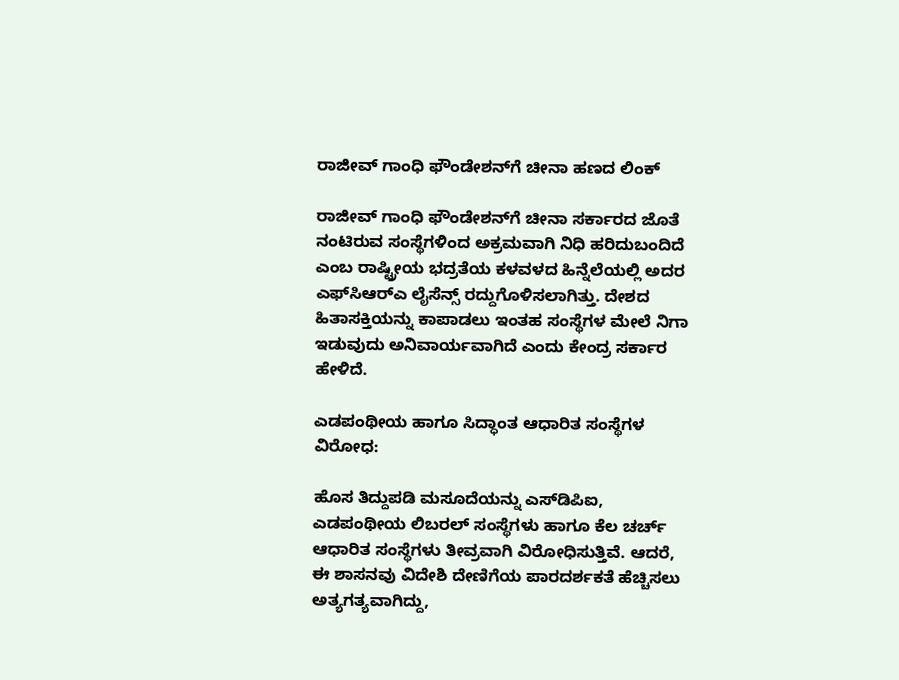ರಾಜೀವ್ ಗಾಂಧಿ ಫೌಂಡೇಶನ್‌ಗೆ ಚೀನಾ ಹಣದ ಲಿಂಕ್

ರಾಜೀವ್ ಗಾಂಧಿ ಫೌಂಡೇಶನ್‌ಗೆ ಚೀನಾ ಸರ್ಕಾರದ ಜೊತೆ ನಂಟಿರುವ ಸಂಸ್ಥೆಗಳಿಂದ ಅಕ್ರಮವಾಗಿ ನಿಧಿ ಹರಿದುಬಂದಿದೆ ಎಂಬ ರಾಷ್ಟ್ರೀಯ ಭದ್ರತೆಯ ಕಳವಳದ ಹಿನ್ನೆಲೆಯಲ್ಲಿ ಅದರ ಎಫ್‌ಸಿಆರ್‌ಎ ಲೈಸೆನ್ಸ್ ರದ್ದುಗೊಳಿಸಲಾಗಿತ್ತು. ದೇಶದ ಹಿತಾಸಕ್ತಿಯನ್ನು ಕಾಪಾಡಲು ಇಂತಹ ಸಂಸ್ಥೆಗಳ ಮೇಲೆ ನಿಗಾ ಇಡುವುದು ಅನಿವಾರ್ಯವಾಗಿದೆ ಎಂದು ಕೇಂದ್ರ ಸರ್ಕಾರ ಹೇಳಿದೆ.

ಎಡಪಂಥೀಯ ಹಾಗೂ ಸಿದ್ಧಾಂತ ಆಧಾರಿತ ಸಂಸ್ಥೆಗಳ ವಿರೋಧ:

ಹೊಸ ತಿದ್ದುಪಡಿ ಮಸೂದೆಯನ್ನು ಎಸ್‌ಡಿಪಿಐ, ಎಡಪಂಥೀಯ ಲಿಬರಲ್ ಸಂಸ್ಥೆಗಳು ಹಾಗೂ ಕೆಲ ಚರ್ಚ್ ಆಧಾರಿತ ಸಂಸ್ಥೆಗಳು ತೀವ್ರವಾಗಿ ವಿರೋಧಿಸುತ್ತಿವೆ. ಆದರೆ, ಈ ಶಾಸನವು ವಿದೇಶಿ ದೇಣಿಗೆಯ ಪಾರದರ್ಶಕತೆ ಹೆಚ್ಚಿಸಲು ಅತ್ಯಗತ್ಯವಾಗಿದ್ದು,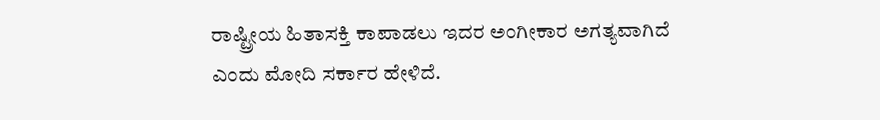ರಾಷ್ಟ್ರೀಯ ಹಿತಾಸಕ್ತಿ ಕಾಪಾಡಲು ಇದರ ಅಂಗೀಕಾರ ಅಗತ್ಯವಾಗಿದೆ ಎಂದು ಮೋದಿ ಸರ್ಕಾರ ಹೇಳಿದೆ.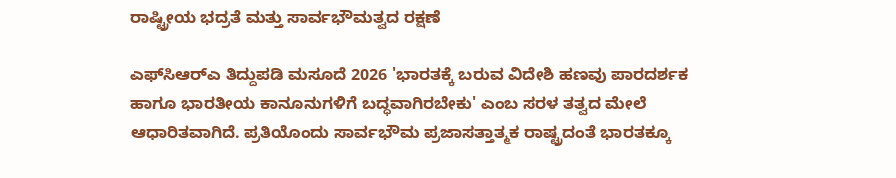ರಾಷ್ಟ್ರೀಯ ಭದ್ರತೆ ಮತ್ತು ಸಾರ್ವಭೌಮತ್ವದ ರಕ್ಷಣೆ

ಎಫ್‌ಸಿಆರ್‌ಎ ತಿದ್ದುಪಡಿ ಮಸೂದೆ 2026 'ಭಾರತಕ್ಕೆ ಬರುವ ವಿದೇಶಿ ಹಣವು ಪಾರದರ್ಶಕ ಹಾಗೂ ಭಾರತೀಯ ಕಾನೂನುಗಳಿಗೆ ಬದ್ಧವಾಗಿರಬೇಕು' ಎಂಬ ಸರಳ ತತ್ವದ ಮೇಲೆ ಆಧಾರಿತವಾಗಿದೆ. ಪ್ರತಿಯೊಂದು ಸಾರ್ವಭೌಮ ಪ್ರಜಾಸತ್ತಾತ್ಮಕ ರಾಷ್ಟ್ರದಂತೆ ಭಾರತಕ್ಕೂ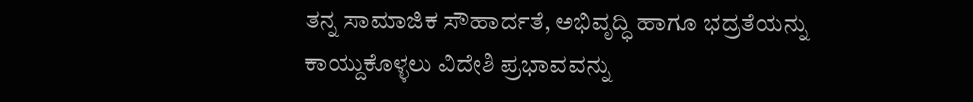ತನ್ನ ಸಾಮಾಜಿಕ ಸೌಹಾರ್ದತೆ, ಅಭಿವೃದ್ಧಿ ಹಾಗೂ ಭದ್ರತೆಯನ್ನು ಕಾಯ್ದುಕೊಳ್ಳಲು ವಿದೇಶಿ ಪ್ರಭಾವವನ್ನು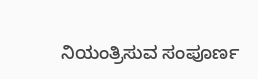ನಿಯಂತ್ರಿಸುವ ಸಂಪೂರ್ಣ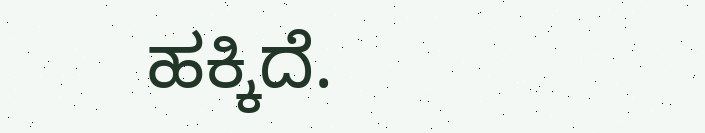ಹಕ್ಕಿದೆ.